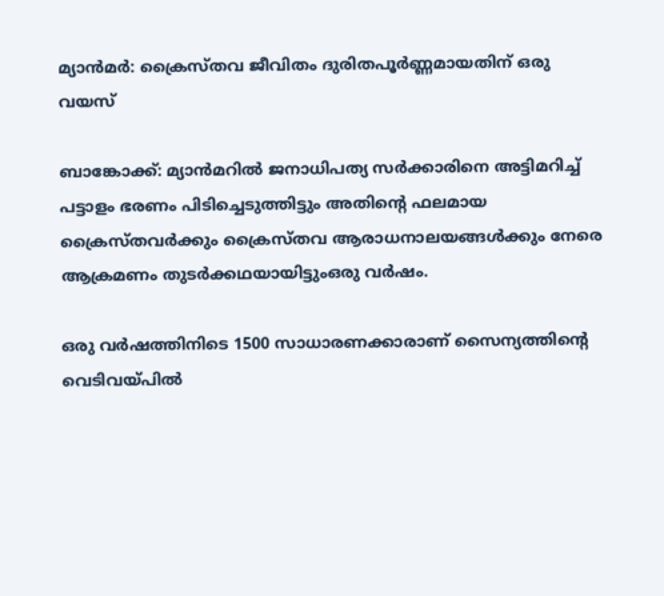മ്യാന്‍മര്‍: ക്രൈസ്തവ ജീവിതം ദുരിതപൂര്‍ണ്ണമായതിന് ഒരു വയസ്

ബാങ്കോക്ക്: മ്യാന്‍മറില്‍ ജനാധിപത്യ സര്‍ക്കാരിനെ അട്ടിമറിച്ച് പട്ടാളം ഭരണം പിടിച്ചെടുത്തിട്ടും അതിന്റെ ഫലമായ ക്രൈസ്തവര്‍ക്കും ക്രൈസ്തവ ആരാധനാലയങ്ങള്‍ക്കും നേരെ ആക്രമണം തുടര്‍ക്കഥയായിട്ടുംഒരു വര്‍ഷം.

ഒരു വര്‍ഷത്തിനിടെ 1500 സാധാരണക്കാരാണ് സൈന്യത്തിന്റെ വെടിവയ്പില്‍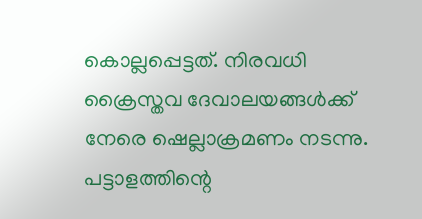കൊല്ലപ്പെട്ടത്. നിരവധി ക്രൈസ്തവ ദേവാലയങ്ങള്‍ക്ക് നേരെ ഷെല്ലാക്രമണം നടന്നു. പട്ടാളത്തിന്റെ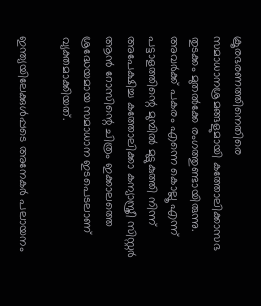ക്രൂരഭരണത്തിനെതിരെ സമാധാനശ്രമങ്ങളുമായി കത്തോലിക്കാസഭ തുടക്കം മുതല്‍ക്കേ രംഗത്തുണ്ടായിരുന്നു. അവര്‍ക്ക് പകരം എന്നെ കൊല്ലൂ എന്ന് പട്ടാളത്തിന്റെ മുമ്പില്‍ മുട്ടുകുത്തി നിന്ന് അപേക്ഷിച്ച കത്തോലിക്കാ കന്യാസ്ത്രീ സിസ്റ്റര്‍ ആന്‍ റോസിന്റെ ചിത്രം ഇക്കാലത്തെ ശ്രദ്ധേയമായ സമാധാന ഇടപെടലാണ് വ്യക്തമാക്കിയത്.

ഇന്ത്യയിലേക്കുള്‍പ്പടെ അനേകര്‍ പലായനം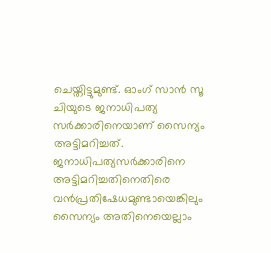ചെയ്തിട്ടുമുണ്ട്. ഓംഗ് സാന്‍ സൂ ചിയുടെ ജനാധിപത്യ സര്‍ക്കാരിനെയാണ് സൈന്യം അട്ടിമറിച്ചത്. ജനാധിപത്യസര്‍ക്കാരിനെ അട്ടിമറിച്ചതിനെതിരെ വന്‍പ്രതിഷേധമുണ്ടായെങ്കിലും സൈന്യം അതിനെയെല്ലാം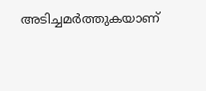അടിച്ചമര്‍ത്തുകയാണ്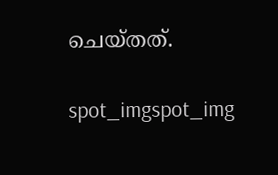ചെയ്തത്.

spot_imgspot_img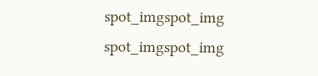spot_imgspot_img
spot_imgspot_img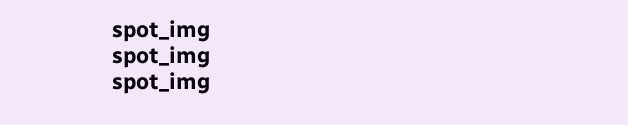spot_img
spot_img
spot_img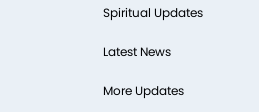Spiritual Updates

Latest News

More Updates